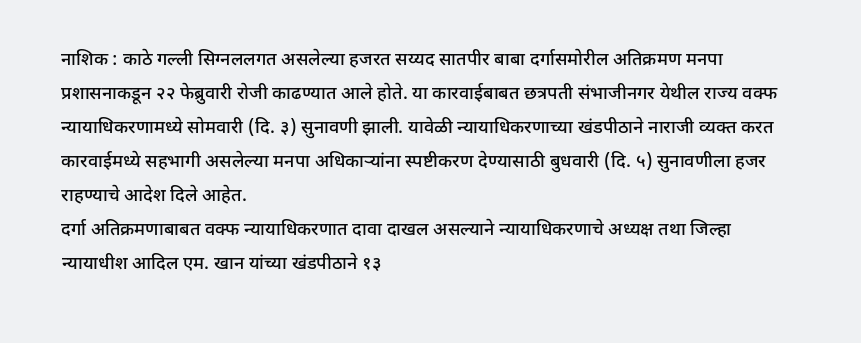नाशिक : काठे गल्ली सिग्नललगत असलेल्या हजरत सय्यद सातपीर बाबा दर्गासमोरील अतिक्रमण मनपा प्रशासनाकडून २२ फेब्रुवारी रोजी काढण्यात आले होते. या कारवाईबाबत छत्रपती संभाजीनगर येथील राज्य वक्फ न्यायाधिकरणामध्ये सोमवारी (दि. ३) सुनावणी झाली. यावेळी न्यायाधिकरणाच्या खंडपीठाने नाराजी व्यक्त करत कारवाईमध्ये सहभागी असलेल्या मनपा अधिकाऱ्यांना स्पष्टीकरण देण्यासाठी बुधवारी (दि. ५) सुनावणीला हजर राहण्याचे आदेश दिले आहेत.
दर्गा अतिक्रमणाबाबत वक्फ न्यायाधिकरणात दावा दाखल असल्याने न्यायाधिकरणाचे अध्यक्ष तथा जिल्हा न्यायाधीश आदिल एम. खान यांच्या खंडपीठाने १३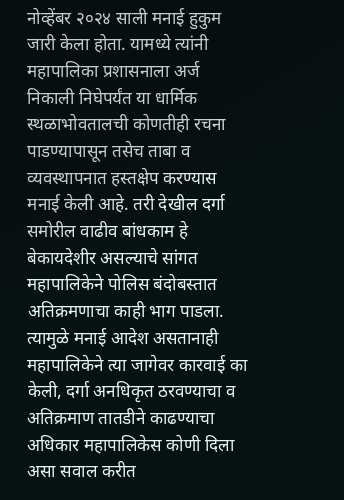नोव्हेंबर २०२४ साली मनाई हुकुम जारी केला होता. यामध्ये त्यांनी महापालिका प्रशासनाला अर्ज निकाली निघेपर्यंत या धार्मिक स्थळाभोवतालची कोणतीही रचना पाडण्यापासून तसेच ताबा व व्यवस्थापनात हस्तक्षेप करण्यास मनाई केली आहे. तरी देखील दर्गा समोरील वाढीव बांधकाम हे बेकायदेशीर असल्याचे सांगत महापालिकेने पोलिस बंदोबस्तात अतिक्रमणाचा काही भाग पाडला. त्यामुळे मनाई आदेश असतानाही महापालिकेने त्या जागेवर कारवाई का केली, दर्गा अनधिकृत ठरवण्याचा व अतिक्रमाण तातडीने काढण्याचा अधिकार महापालिकेस कोणी दिला असा सवाल करीत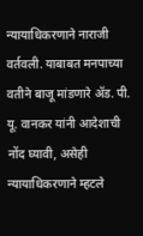न्यायाधिकरणाने नाराजी वर्तवली. याबाबत मनपाच्या वतीने बाजू मांडणारे ॲड. पी. यू. वानकर यांनी आदेशाची नोंद घ्यावी, असेही न्यायाधिकरणाने म्हटले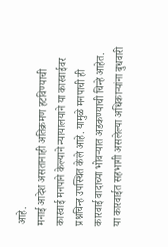आहे.
मनाई आदेश असतानाही अतिक्रमण हटविण्याची कारवाई मनपाने केल्याने न्यायालयाने या कारवाईवर प्रश्नचिन्ह उपस्थित केले आहे. यामुळे मनपाची ही कारवाई वादाच्या भोवऱ्यात अडकण्याची चिन्हे आहेत. या कारवाईत सहभागी असलेल्या अधिकाऱ्यांना बुधवारी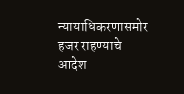न्यायाधिकरणासमोर हजर राहण्याचे आदेश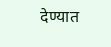देण्यात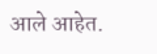आले आहेत.